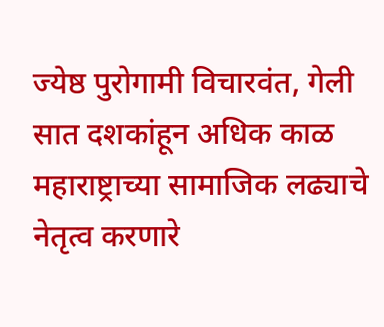ज्येष्ठ पुरोगामी विचारवंत, गेली सात दशकांहून अधिक काळ महाराष्ट्राच्या सामाजिक लढ्याचे नेतृत्व करणारे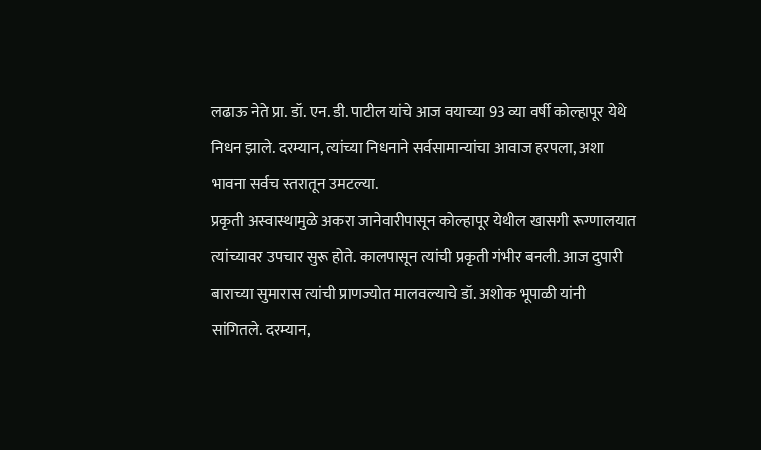लढाऊ नेते प्रा. डॉ. एन. डी. पाटील यांचे आज वयाच्या 93 व्या वर्षी कोल्हापूर येथे निधन झाले. दरम्यान, त्यांच्या निधनाने सर्वसामान्यांचा आवाज हरपला, अशा भावना सर्वच स्तरातून उमटल्या.
प्रकृती अस्वास्थामुळे अकरा जानेवारीपासून कोल्हापूर येथील खासगी रूग्णालयात त्यांच्यावर उपचार सुरू होते. कालपासून त्यांची प्रकृती गंभीर बनली. आज दुपारी बाराच्या सुमारास त्यांची प्राणज्योत मालवल्याचे डॉ. अशोक भूपाळी यांनी सांगितले. दरम्यान,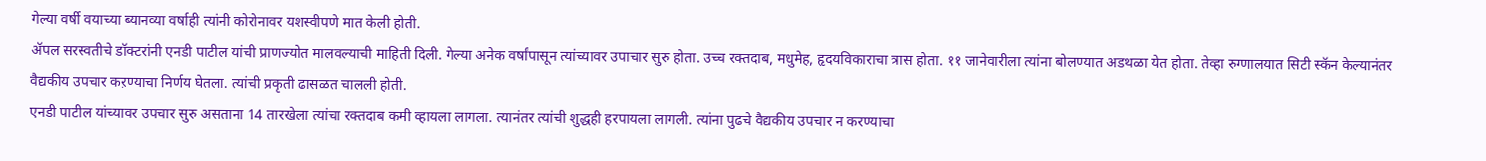गेल्या वर्षी वयाच्या ब्यानव्या वर्षाही त्यांनी कोरोनावर यशस्वीपणे मात केली होती.
ॲपल सरस्वतीचे डॉक्टरांनी एनडी पाटील यांची प्राणज्योत मालवल्याची माहिती दिली. गेल्या अनेक वर्षांपासून त्यांच्यावर उपाचार सुरु होता. उच्च रक्तदाब, मधुमेह, हृदयविकाराचा त्रास होता. ११ जानेवारीला त्यांना बोलण्यात अडथळा येत होता. तेव्हा रुग्णालयात सिटी स्कॅन केल्यानंतर वैद्यकीय उपचार कऱण्याचा निर्णय घेतला. त्यांची प्रकृती ढासळत चालली होती.
एनडी पाटील यांच्यावर उपचार सुरु असताना 14 तारखेला त्यांचा रक्तदाब कमी व्हायला लागला. त्यानंतर त्यांची शुद्धही हरपायला लागली. त्यांना पुढचे वैद्यकीय उपचार न करण्याचा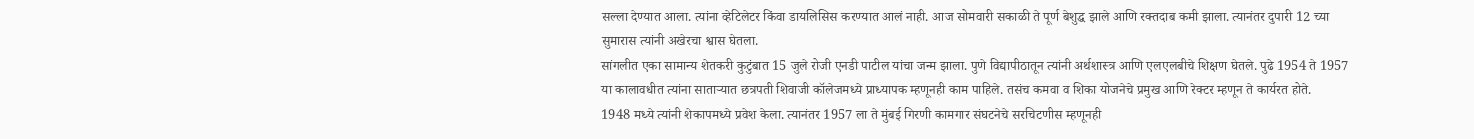सल्ला देण्यात आला. त्यांना व्हेटिलेटर किंवा डायलिसिस करण्यात आलं नाही. आज सोमवारी सकाळी ते पूर्ण बेशुद्ध झाले आणि रक्तदाब कमी झाला. त्यानंतर दुपारी 12 च्या सुमारास त्यांनी अखेरचा श्वास घेतला.
सांगलीत एका सामान्य शेतकरी कुटुंबात 15 जुले रोजी एनडी पाटील यांचा जन्म झाला. पुणे विद्यापीठातून त्यांनी अर्थशास्त्र आणि एलएलबीचे शिक्षण घेतले. पुढे 1954 ते 1957 या कालावधीत त्यांना साताऱ्यात छत्रपती शिवाजी कॉलेजमध्ये प्राध्यापक म्हणूनही काम पाहिले. तसंच कमवा व शिका योजनेचे प्रमुख आणि रेक्टर म्हणून ते कार्यरत होते.
1948 मध्ये त्यांनी शेकापमध्ये प्रवेश केला. त्यानंतर 1957 ला ते मुंबई गिरणी कामगार संघटनेचे सरचिटणीस म्हणूनही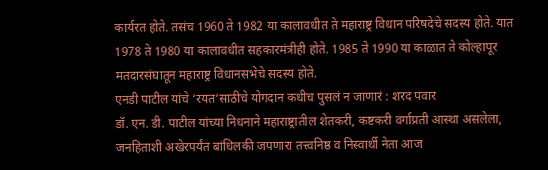कार्यरत होते. तसंच 1960 ते 1982 या कालावधीत ते महाराष्ट्र विधान परिषदेचे सदस्य होते. यात 1978 ते 1980 या कालावधीत सहकारमंत्रीही होते. 1985 ते 1990 या काळात ते कोल्हापूर मतदारसंघातून महाराष्ट्र विधानसभेचे सदस्य होते.
एनडी पाटील यांचे ‘रयत‘साठीचे योगदान कधीच पुसलं न जाणारं : शरद पवार
डॉ. एन. डी. पाटील यांच्या निधनाने महाराष्ट्रातील शेतकरी, कष्टकरी वर्गाप्रती आस्था असलेला, जनहिताशी अखेरपर्यंत बांधिलकी जपणारा तत्त्वनिष्ठ व निस्वार्थी नेता आज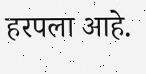हरपला आहे.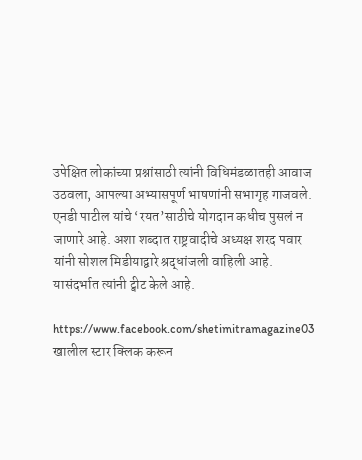उपेक्षित लोकांच्या प्रश्नांसाठी त्यांनी विधिमंडळातही आवाज उठवला, आपल्या अभ्यासपूर्ण भाषणांनी सभागृह गाजवले. एनडी पाटील यांचे ‘रयत’साठीचे योगदान कधीच पुसलं न जाणारे आहे. अशा शब्दात राष्ट्रवादीचे अध्यक्ष शरद पवार यांनी सोशल मिडीयाद्वारे श्रद्धांजली वाहिली आहे. यासंदर्भात त्यांनी ट्वीट केले आहे.

https://www.facebook.com/shetimitramagazine03
खालील स्टार क्लिक करून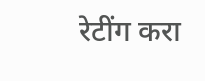रेटींग करा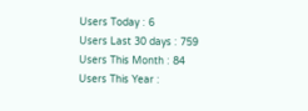Users Today : 6
Users Last 30 days : 759
Users This Month : 84
Users This Year :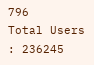796
Total Users : 236245